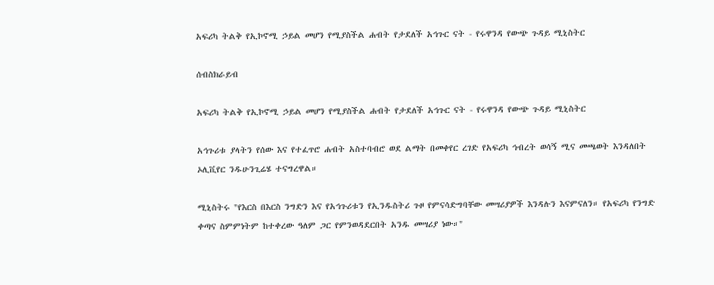አፍሪካ ትልቅ የኢኮኖሚ ኃይል መሆን የሚያስችል ሐብት የታደለች አኅጉር ናት - የሩዋንዳ የውጭ ጉዳይ ሚኒስትር

ሰብስክራይብ

አፍሪካ ትልቅ የኢኮኖሚ ኃይል መሆን የሚያስችል ሐብት የታደለች አኅጉር ናት - የሩዋንዳ የውጭ ጉዳይ ሚኒስትር

አኅጉሪቱ ያላትን የሰው እና የተፈጥሮ ሐብት አስተባብሮ ወደ ልማት በመቀየር ረገድ የአፍሪካ ኅብረት ወሳኝ ሚና መጫወት እንዳለበት ኦሊቪየር ንዱሁንጊሬሄ ተናግረዋል።

ሚኒስትሩ "የእርስ በእርስ ንግድን እና የአኅጉሪቱን የኢንዱስትሪ ጉዞ የምናሳድግባቸው መሣሪያዎች እንዳሉን እናምናለን። የአፍሪካ የንግድ ቀጣና ስምምነትም ከተቀረው ዓለም ጋር የምንወዳደርበት አንዱ መሣሪያ ነው።"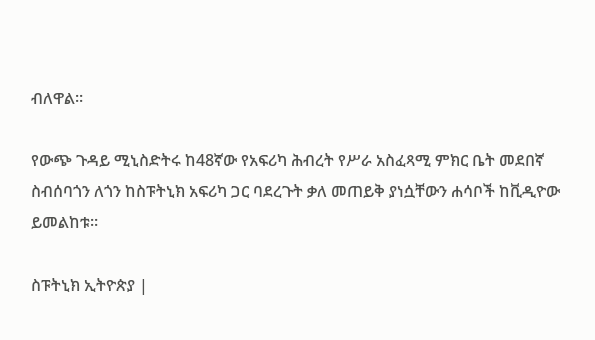ብለዋል።

የውጭ ጉዳይ ሚኒስድትሩ ከ48ኛው የአፍሪካ ሕብረት የሥራ አስፈጻሚ ምክር ቤት መደበኛ ስብሰባጎን ለጎን ከስፑትኒክ አፍሪካ ጋር ባደረጉት ቃለ መጠይቅ ያነሷቸውን ሐሳቦች ከቪዲዮው ይመልከቱ።

ስፑትኒክ ኢትዮጵያ |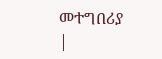መተግበሪያ |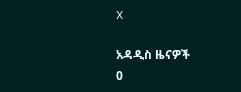X

አዳዲስ ዜናዎች
0